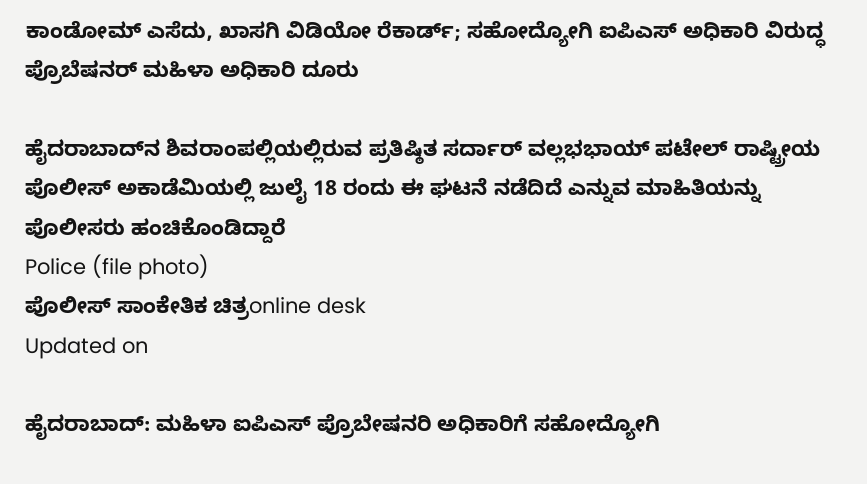ಕಾಂಡೋಮ್ ಎಸೆದು, ಖಾಸಗಿ ವಿಡಿಯೋ ರೆಕಾರ್ಡ್; ಸಹೋದ್ಯೋಗಿ ಐಪಿಎಸ್ ಅಧಿಕಾರಿ ವಿರುದ್ಧ ಪ್ರೊಬೆಷನರ್ ಮಹಿಳಾ ಅಧಿಕಾರಿ ದೂರು

ಹೈದರಾಬಾದ್‌ನ ಶಿವರಾಂಪಲ್ಲಿಯಲ್ಲಿರುವ ಪ್ರತಿಷ್ಠಿತ ಸರ್ದಾರ್ ವಲ್ಲಭಭಾಯ್ ಪಟೇಲ್ ರಾಷ್ಟ್ರೀಯ ಪೊಲೀಸ್ ಅಕಾಡೆಮಿಯಲ್ಲಿ ಜುಲೈ 18 ರಂದು ಈ ಘಟನೆ ನಡೆದಿದೆ ಎನ್ನುವ ಮಾಹಿತಿಯನ್ನು ಪೊಲೀಸರು ಹಂಚಿಕೊಂಡಿದ್ದಾರೆ
Police (file photo)
ಪೊಲೀಸ್ ಸಾಂಕೇತಿಕ ಚಿತ್ರonline desk
Updated on

ಹೈದರಾಬಾದ್: ಮಹಿಳಾ ಐಪಿಎಸ್ ಪ್ರೊಬೇಷನರಿ ಅಧಿಕಾರಿಗೆ ಸಹೋದ್ಯೋಗಿ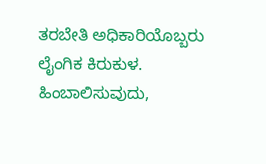ತರಬೇತಿ ಅಧಿಕಾರಿಯೊಬ್ಬರು ಲೈಂಗಿಕ ಕಿರುಕುಳ. ಹಿಂಬಾಲಿಸುವುದು,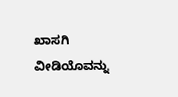ಖಾಸಗಿ ವೀಡಿಯೊವನ್ನು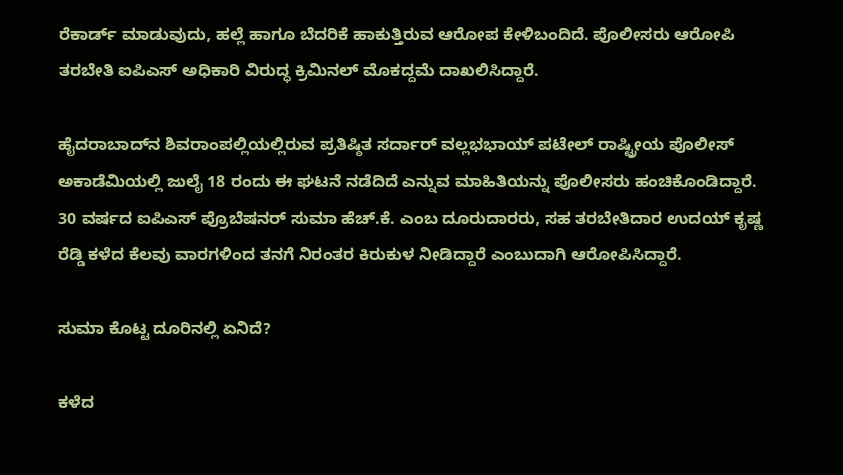ರೆಕಾರ್ಡ್ ಮಾಡುವುದು, ಹಲ್ಲೆ ಹಾಗೂ ಬೆದರಿಕೆ ಹಾಕುತ್ತಿರುವ ಆರೋಪ ಕೇಳಿಬಂದಿದೆ. ಪೊಲೀಸರು ಆರೋಪಿ ತರಬೇತಿ ಐಪಿಎಸ್ ಅಧಿಕಾರಿ ವಿರುದ್ಧ ಕ್ರಿಮಿನಲ್ ಮೊಕದ್ದಮೆ ದಾಖಲಿಸಿದ್ದಾರೆ.

ಹೈದರಾಬಾದ್‌ನ ಶಿವರಾಂಪಲ್ಲಿಯಲ್ಲಿರುವ ಪ್ರತಿಷ್ಠಿತ ಸರ್ದಾರ್ ವಲ್ಲಭಭಾಯ್ ಪಟೇಲ್ ರಾಷ್ಟ್ರೀಯ ಪೊಲೀಸ್ ಅಕಾಡೆಮಿಯಲ್ಲಿ ಜುಲೈ 18 ರಂದು ಈ ಘಟನೆ ನಡೆದಿದೆ ಎನ್ನುವ ಮಾಹಿತಿಯನ್ನು ಪೊಲೀಸರು ಹಂಚಿಕೊಂಡಿದ್ದಾರೆ. 30 ವರ್ಷದ ಐಪಿಎಸ್ ಪ್ರೊಬೆಷನರ್ ಸುಮಾ ಹೆಚ್.ಕೆ. ಎಂಬ ದೂರುದಾರರು, ಸಹ ತರಬೇತಿದಾರ ಉದಯ್ ಕೃಷ್ಣ ರೆಡ್ಡಿ ಕಳೆದ ಕೆಲವು ವಾರಗಳಿಂದ ತನಗೆ ನಿರಂತರ ಕಿರುಕುಳ ನೀಡಿದ್ದಾರೆ ಎಂಬುದಾಗಿ ಆರೋಪಿಸಿದ್ದಾರೆ.

ಸುಮಾ ಕೊಟ್ಟ ದೂರಿನಲ್ಲಿ ಏನಿದೆ?

ಕಳೆದ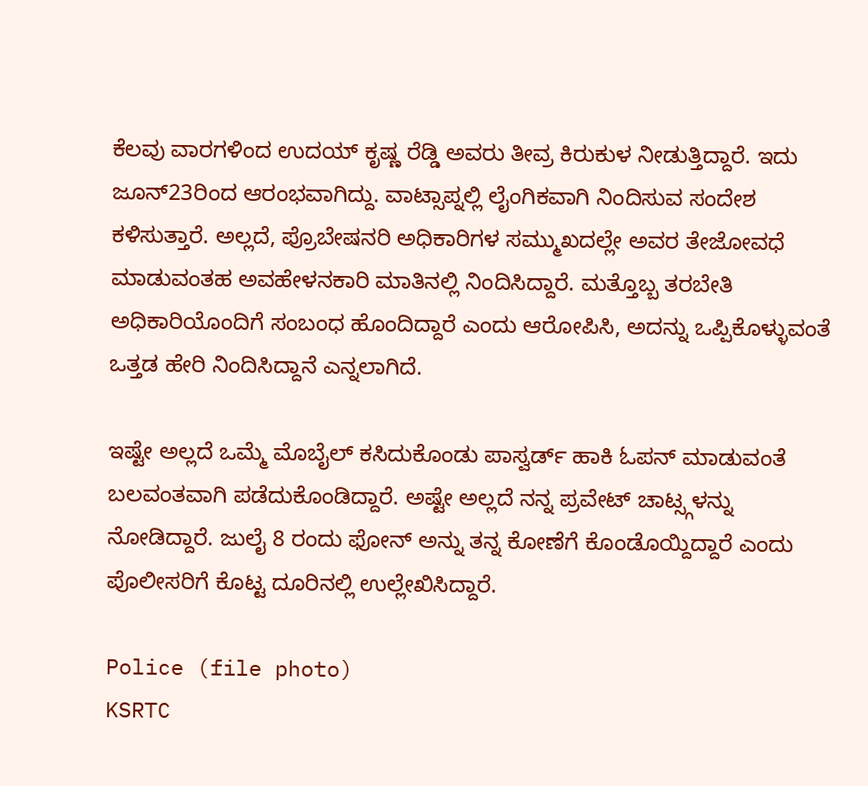ಕೆಲವು ವಾರಗಳಿಂದ ಉದಯ್ ಕೃಷ್ಣ ರೆಡ್ಡಿ ಅವರು ತೀವ್ರ ಕಿರುಕುಳ ನೀಡುತ್ತಿದ್ದಾರೆ. ಇದು ಜೂನ್23ರಿಂದ ಆರಂಭವಾಗಿದ್ದು. ವಾಟ್ಸಾಪ್ನಲ್ಲಿ ಲೈಂಗಿಕವಾಗಿ ನಿಂದಿಸುವ ಸಂದೇಶ ಕಳಿಸುತ್ತಾರೆ. ಅಲ್ಲದೆ, ಪ್ರೊಬೇಷನರಿ ಅಧಿಕಾರಿಗಳ ಸಮ್ಮುಖದಲ್ಲೇ ಅವರ ತೇಜೋವಧೆ ಮಾಡುವಂತಹ ಅವಹೇಳನಕಾರಿ ಮಾತಿನಲ್ಲಿ ನಿಂದಿಸಿದ್ದಾರೆ. ಮತ್ತೊಬ್ಬ ತರಬೇತಿ ಅಧಿಕಾರಿಯೊಂದಿಗೆ ಸಂಬಂಧ ಹೊಂದಿದ್ದಾರೆ ಎಂದು ಆರೋಪಿಸಿ, ಅದನ್ನು ಒಪ್ಪಿಕೊಳ್ಳುವಂತೆ ಒತ್ತಡ ಹೇರಿ ನಿಂದಿಸಿದ್ದಾನೆ ಎನ್ನಲಾಗಿದೆ.

ಇಷ್ಟೇ ಅಲ್ಲದೆ ಒಮ್ಮೆ ಮೊಬೈಲ್ ಕಸಿದುಕೊಂಡು ಪಾಸ್ವರ್ಡ್ ಹಾಕಿ ಓಪನ್ ಮಾಡುವಂತೆ ಬಲವಂತವಾಗಿ ಪಡೆದುಕೊಂಡಿದ್ದಾರೆ. ಅಷ್ಟೇ ಅಲ್ಲದೆ ನನ್ನ ಪ್ರವೇಟ್ ಚಾಟ್ಸ್ಗಳನ್ನು ನೋಡಿದ್ದಾರೆ. ಜುಲೈ 8 ರಂದು ಫೋನ್ ಅನ್ನು ತನ್ನ ಕೋಣೆಗೆ ಕೊಂಡೊಯ್ದಿದ್ದಾರೆ ಎಂದು ಪೊಲೀಸರಿಗೆ ಕೊಟ್ಟ ದೂರಿನಲ್ಲಿ ಉಲ್ಲೇಖಿಸಿದ್ದಾರೆ.

Police (file photo)
KSRTC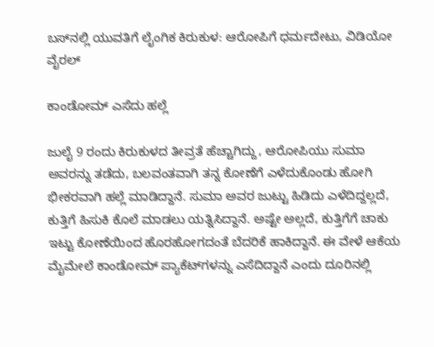ಬಸ್‌ನಲ್ಲಿ ಯುವತಿಗೆ ಲೈಂಗಿಕ ಕಿರುಕುಳ: ಆರೋಪಿಗೆ ಧರ್ಮದೇಟು, ವಿಡಿಯೋ ವೈರಲ್

ಕಾಂಡೋಮ್ ಎಸೆದು ಹಲ್ಲೆ

ಜುಲೈ 9 ರಂದು ಕಿರುಕುಳದ ತೀವ್ರತೆ ಹೆಚ್ಚಾಗಿದ್ದು, ಆರೋಪಿಯು ಸುಮಾ ಅವರನ್ನು ತಡೆದು, ಬಲವಂತವಾಗಿ ತನ್ನ ಕೋಣೆಗೆ ಎಳೆದುಕೊಂಡು ಹೋಗಿ ಭೀಕರವಾಗಿ ಹಲ್ಲೆ ಮಾಡಿದ್ದಾನೆ. ಸುಮಾ ಅವರ ಜುಟ್ಟು ಹಿಡಿದು ಎಳೆದಿದ್ದಲ್ಲದೆ, ಕುತ್ತಿಗೆ ಹಿಸುಕಿ ಕೊಲೆ ಮಾಡಲು ಯತ್ನಿಸಿದ್ದಾನೆ. ಅಷ್ಟೇ ಅಲ್ಲದೆ, ಕುತ್ತಿಗೆಗೆ ಚಾಕು ಇಟ್ಟು ಕೋಣೆಯಿಂದ ಹೊರಹೋಗದಂತೆ ಬೆದರಿಕೆ ಹಾಕಿದ್ದಾನೆ. ಈ ವೇಳೆ ಆಕೆಯ ಮೈಮೇಲೆ ಕಾಂಡೋಮ್ ಪ್ಯಾಕೆಟ್‌ಗಳನ್ನು ಎಸೆದಿದ್ದಾನೆ ಎಂದು ದೂರಿನಲ್ಲಿ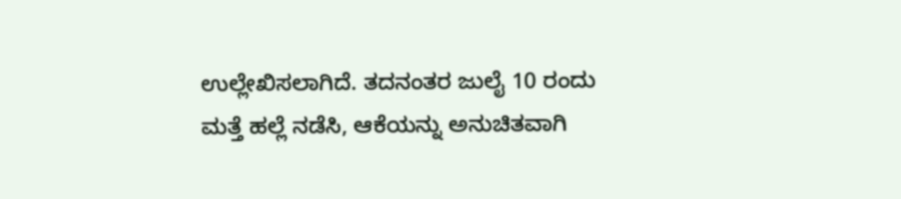ಉಲ್ಲೇಖಿಸಲಾಗಿದೆ. ತದನಂತರ ಜುಲೈ 10 ರಂದು ಮತ್ತೆ ಹಲ್ಲೆ ನಡೆಸಿ, ಆಕೆಯನ್ನು ಅನುಚಿತವಾಗಿ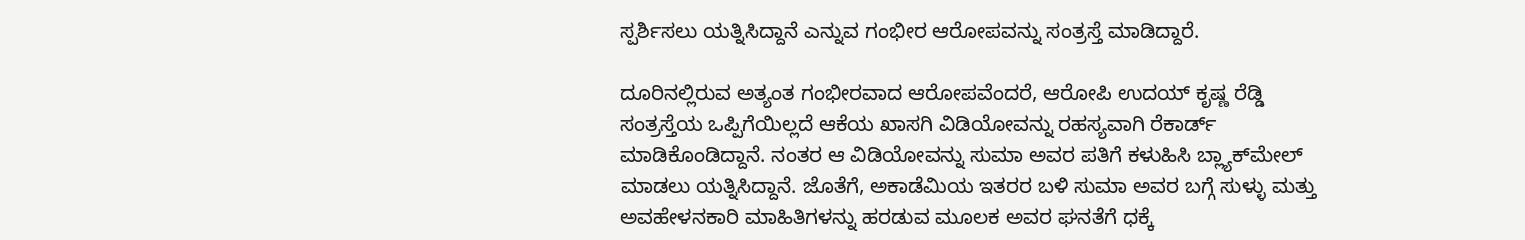ಸ್ಪರ್ಶಿಸಲು ಯತ್ನಿಸಿದ್ದಾನೆ ಎನ್ನುವ ಗಂಭೀರ ಆರೋಪವನ್ನು ಸಂತ್ರಸ್ತೆ ಮಾಡಿದ್ದಾರೆ.

ದೂರಿನಲ್ಲಿರುವ ಅತ್ಯಂತ ಗಂಭೀರವಾದ ಆರೋಪವೆಂದರೆ, ಆರೋಪಿ ಉದಯ್ ಕೃಷ್ಣ ರೆಡ್ಡಿ ಸಂತ್ರಸ್ತೆಯ ಒಪ್ಪಿಗೆಯಿಲ್ಲದೆ ಆಕೆಯ ಖಾಸಗಿ ವಿಡಿಯೋವನ್ನು ರಹಸ್ಯವಾಗಿ ರೆಕಾರ್ಡ್ ಮಾಡಿಕೊಂಡಿದ್ದಾನೆ. ನಂತರ ಆ ವಿಡಿಯೋವನ್ನು ಸುಮಾ ಅವರ ಪತಿಗೆ ಕಳುಹಿಸಿ ಬ್ಲ್ಯಾಕ್‌ಮೇಲ್ ಮಾಡಲು ಯತ್ನಿಸಿದ್ದಾನೆ. ಜೊತೆಗೆ, ಅಕಾಡೆಮಿಯ ಇತರರ ಬಳಿ ಸುಮಾ ಅವರ ಬಗ್ಗೆ ಸುಳ್ಳು ಮತ್ತು ಅವಹೇಳನಕಾರಿ ಮಾಹಿತಿಗಳನ್ನು ಹರಡುವ ಮೂಲಕ ಅವರ ಘನತೆಗೆ ಧಕ್ಕೆ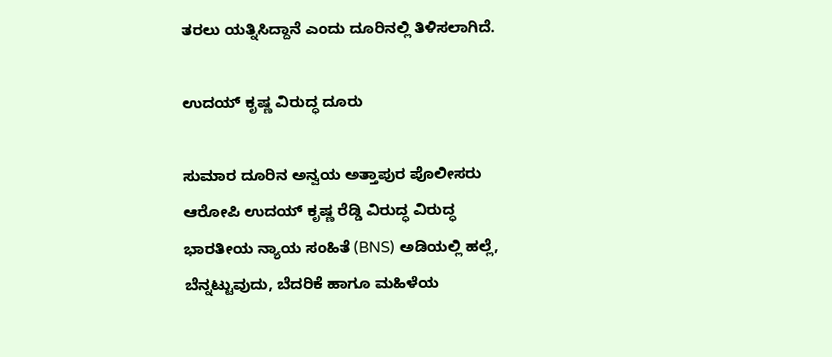ತರಲು ಯತ್ನಿಸಿದ್ದಾನೆ ಎಂದು ದೂರಿನಲ್ಲಿ ತಿಳಿಸಲಾಗಿದೆ.

ಉದಯ್ ಕೃಷ್ಣ ವಿರುದ್ಧ ದೂರು

ಸುಮಾರ ದೂರಿನ ಅನ್ವಯ ಅತ್ತಾಪುರ ಪೊಲೀಸರು ಆರೋಪಿ ಉದಯ್ ಕೃಷ್ಣ ರೆಡ್ಡಿ ವಿರುದ್ಧ ವಿರುದ್ಧ ಭಾರತೀಯ ನ್ಯಾಯ ಸಂಹಿತೆ (BNS) ಅಡಿಯಲ್ಲಿ ಹಲ್ಲೆ, ಬೆನ್ನಟ್ಟುವುದು, ಬೆದರಿಕೆ ಹಾಗೂ ಮಹಿಳೆಯ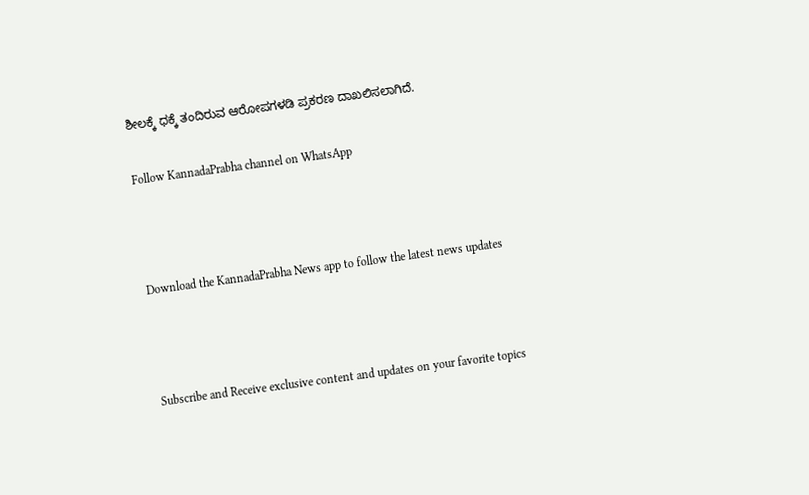ಶೀಲಕ್ಕೆ ಧಕ್ಕೆ ತಂದಿರುವ ಆರೋಪಗಳಡಿ ಪ್ರಕರಣ ದಾಖಲಿಸಲಾಗಿದೆ.

Follow KannadaPrabha channel on WhatsApp



Download the KannadaPrabha News app to follow the latest news updates



Subscribe and Receive exclusive content and updates on your favorite topics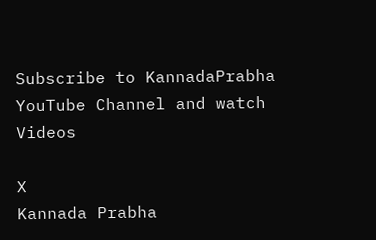Subscribe to KannadaPrabha YouTube Channel and watch Videos

X
Kannada Prabha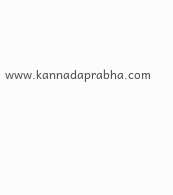www.kannadaprabha.com